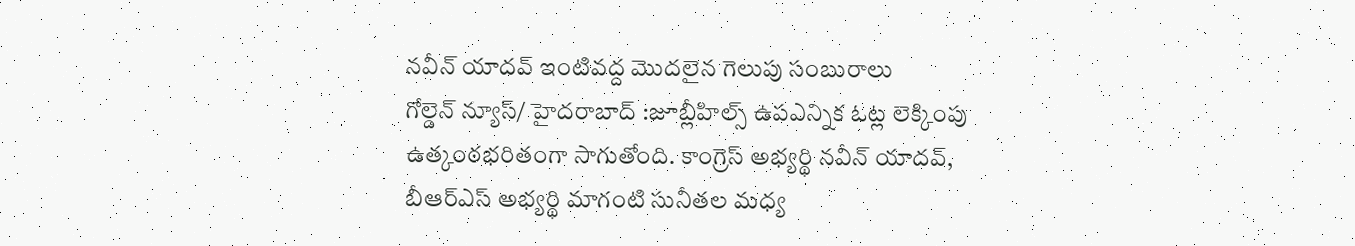నవీన్ యాదవ్ ఇంటివద్ద మొదలైన గెలుపు సంబురాలు
గోల్డెన్ న్యూస్/ హైదరాబాద్ :జూబ్లీహిల్స్ ఉపఎన్నిక ఓట్ల లెక్కింపు ఉత్కంఠభరితంగా సాగుతోంది. కాంగ్రెస్ అభ్యర్థి నవీన్ యాదవ్, బీఆర్ఎస్ అభ్యర్థి మాగంటి సునీతల మధ్య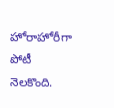హోరాహోరీగా పోటీ నెలకొంది.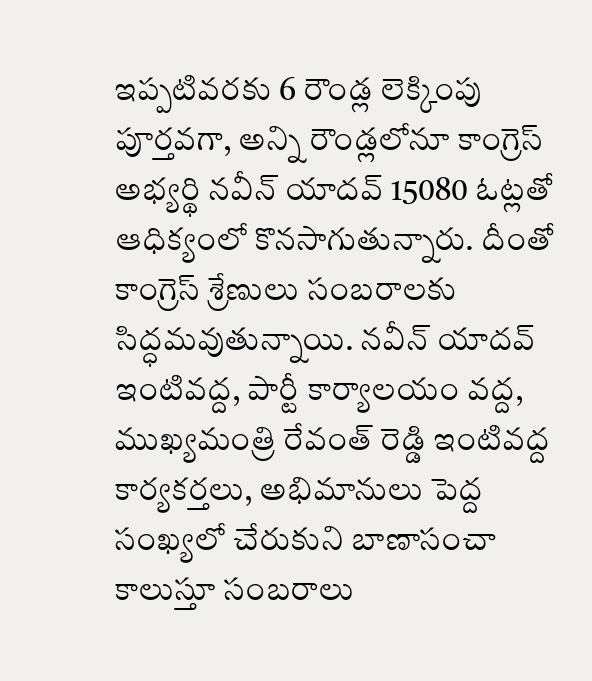ఇప్పటివరకు 6 రౌండ్ల లెక్కింపు పూర్తవగా, అన్ని రౌండ్లలోనూ కాంగ్రెస్ అభ్యర్థి నవీన్ యాదవ్ 15080 ఓట్లతో ఆధిక్యంలో కొనసాగుతున్నారు. దీంతో కాంగ్రెస్ శ్రేణులు సంబరాలకు సిద్ధమవుతున్నాయి. నవీన్ యాదవ్ ఇంటివద్ద, పార్టీ కార్యాలయం వద్ద, ముఖ్యమంత్రి రేవంత్ రెడ్డి ఇంటివద్ద కార్యకర్తలు, అభిమానులు పెద్ద సంఖ్యలో చేరుకుని బాణాసంచా కాలుస్తూ సంబరాలు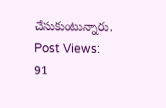చేసుకుంటున్నారు.
Post Views: 91